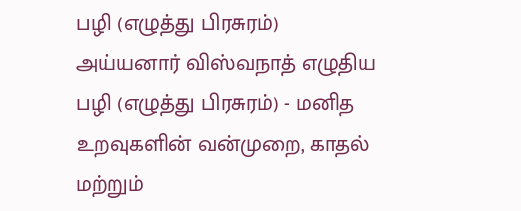பழி (எழுத்து பிரசுரம்)
அய்யனார் விஸ்வநாத் எழுதிய பழி (எழுத்து பிரசுரம்) - மனித உறவுகளின் வன்முறை, காதல் மற்றும்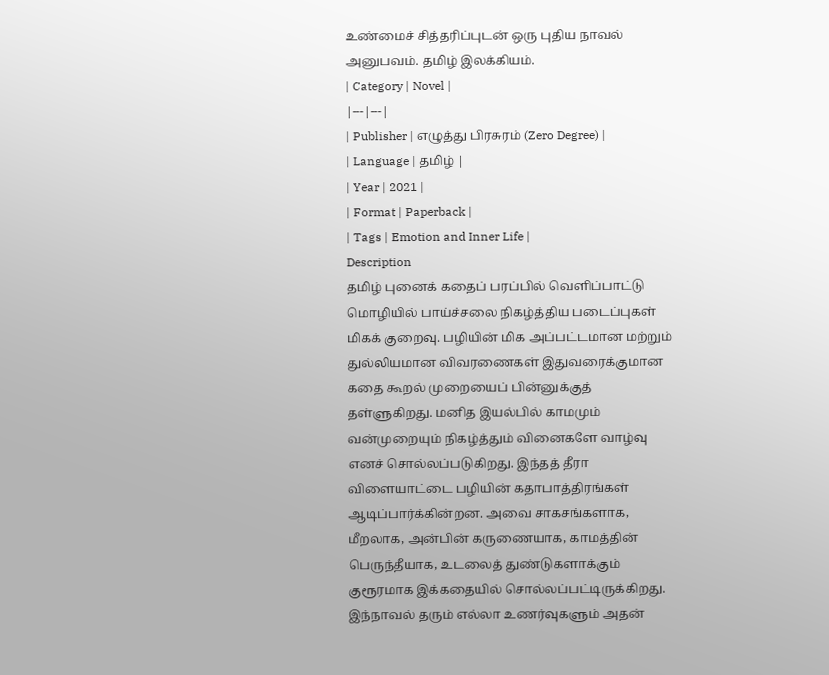உண்மைச் சித்தரிப்புடன் ஒரு புதிய நாவல் அனுபவம். தமிழ் இலக்கியம்.
| Category | Novel |
|---|---|
| Publisher | எழுத்து பிரசுரம் (Zero Degree) |
| Language | தமிழ் |
| Year | 2021 |
| Format | Paperback |
| Tags | Emotion and Inner Life |
Description
தமிழ் புனைக் கதைப் பரப்பில் வெளிப்பாட்டு மொழியில் பாய்ச்சலை நிகழ்த்திய படைப்புகள் மிகக் குறைவு. பழியின் மிக அப்பட்டமான மற்றும் துல்லியமான விவரணைகள் இதுவரைக்குமான கதை கூறல் முறையைப் பின்னுக்குத் தள்ளுகிறது. மனித இயல்பில் காமமும் வன்முறையும் நிகழ்த்தும் வினைகளே வாழ்வு எனச் சொல்லப்படுகிறது. இந்தத் தீரா விளையாட்டை பழியின் கதாபாத்திரங்கள் ஆடிப்பார்க்கின்றன. அவை சாகசங்களாக, மீறலாக, அன்பின் கருணையாக, காமத்தின் பெருந்தீயாக, உடலைத் துண்டுகளாக்கும் குரூரமாக இக்கதையில் சொல்லப்பட்டிருக்கிறது. இந்நாவல் தரும் எல்லா உணர்வுகளும் அதன்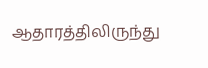ஆதாரத்திலிருந்து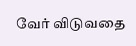வேர் விடுவதை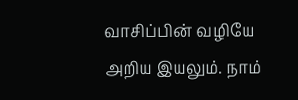வாசிப்பின் வழியே அறிய இயலும். நாம்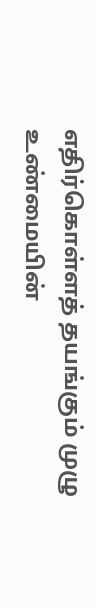எதிர்கொள்ளத் தயங்கும் முழு உண்மையின்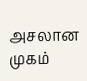அசலான முகம்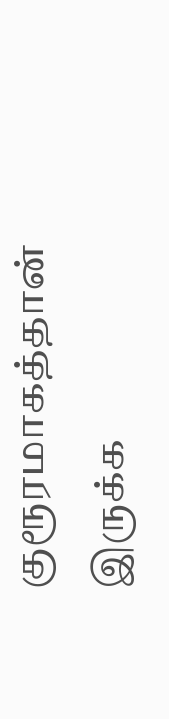குரூரமாகத்தான் இருக்க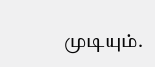முடியும்.